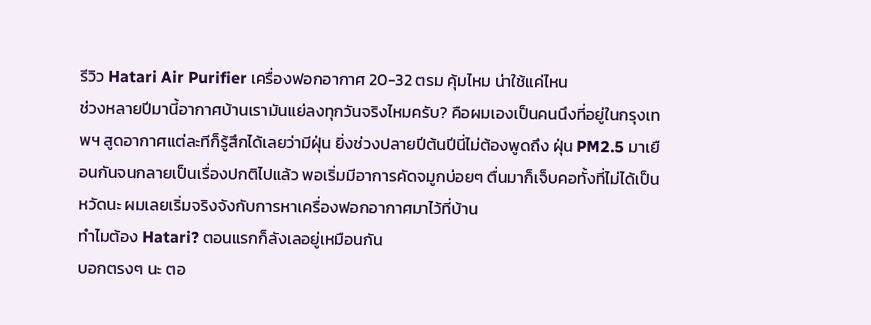รีวิว Hatari Air Purifier เครื่องฟอกอากาศ 20-32 ตรม คุ้มไหม น่าใช้แค่ไหน
ช่วงหลายปีมานี้อากาศบ้านเรามันแย่ลงทุกวันจริงไหมครับ? คือผมเองเป็นคนนึงที่อยู่ในกรุงเทพฯ สูดอากาศแต่ละทีก็รู้สึกได้เลยว่ามีฝุ่น ยิ่งช่วงปลายปีต้นปีนี่ไม่ต้องพูดถึง ฝุ่น PM2.5 มาเยือนกันจนกลายเป็นเรื่องปกติไปแล้ว พอเริ่มมีอาการคัดจมูกบ่อยๆ ตื่นมาก็เจ็บคอทั้งที่ไม่ได้เป็นหวัดนะ ผมเลยเริ่มจริงจังกับการหาเครื่องฟอกอากาศมาไว้ที่บ้าน
ทำไมต้อง Hatari? ตอนแรกก็ลังเลอยู่เหมือนกัน
บอกตรงๆ นะ ตอ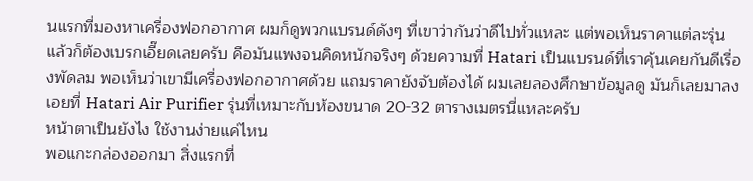นแรกที่มองหาเครื่องฟอกอากาศ ผมก็ดูพวกแบรนด์ดังๆ ที่เขาว่ากันว่าดีไปทั่วแหละ แต่พอเห็นราคาแต่ละรุ่นแล้วก็ต้องเบรกเอี๊ยดเลยครับ คือมันแพงจนคิดหนักจริงๆ ด้วยความที่ Hatari เป็นแบรนด์ที่เราคุ้นเคยกันดีเรื่องพัดลม พอเห็นว่าเขามีเครื่องฟอกอากาศด้วย แถมราคายังจับต้องได้ ผมเลยลองศึกษาข้อมูลดู มันก็เลยมาลงเอยที่ Hatari Air Purifier รุ่นที่เหมาะกับห้องขนาด 20-32 ตารางเมตรนี่แหละครับ
หน้าตาเป็นยังไง ใช้งานง่ายแค่ไหน
พอแกะกล่องออกมา สิ่งแรกที่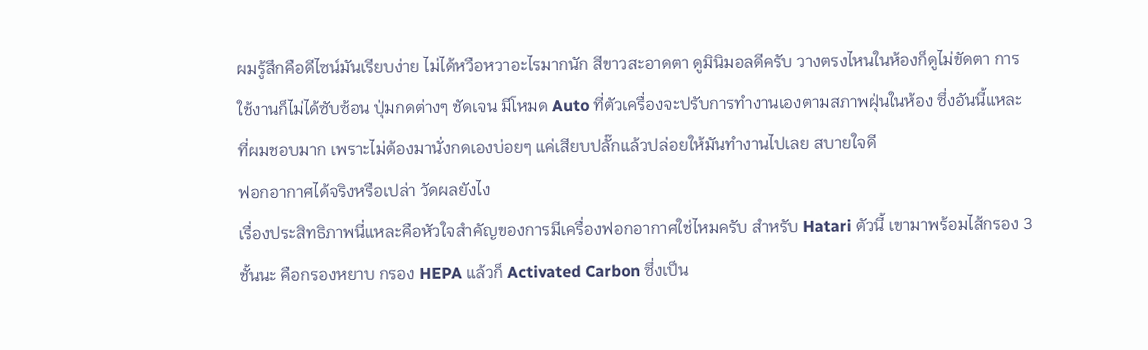ผมรู้สึกคือดีไซน์มันเรียบง่าย ไม่ได้หวือหวาอะไรมากนัก สีขาวสะอาดตา ดูมินิมอลดีครับ วางตรงไหนในห้องก็ดูไม่ขัดตา การใช้งานก็ไม่ได้ซับซ้อน ปุ่มกดต่างๆ ชัดเจน มีโหมด Auto ที่ตัวเครื่องจะปรับการทำงานเองตามสภาพฝุ่นในห้อง ซึ่งอันนี้แหละที่ผมชอบมาก เพราะไม่ต้องมานั่งกดเองบ่อยๆ แค่เสียบปลั๊กแล้วปล่อยให้มันทำงานไปเลย สบายใจดี
ฟอกอากาศได้จริงหรือเปล่า วัดผลยังไง
เรื่องประสิทธิภาพนี่แหละคือหัวใจสำคัญของการมีเครื่องฟอกอากาศใช่ไหมครับ สำหรับ Hatari ตัวนี้ เขามาพร้อมไส้กรอง 3 ชั้นนะ คือกรองหยาบ กรอง HEPA แล้วก็ Activated Carbon ซึ่งเป็น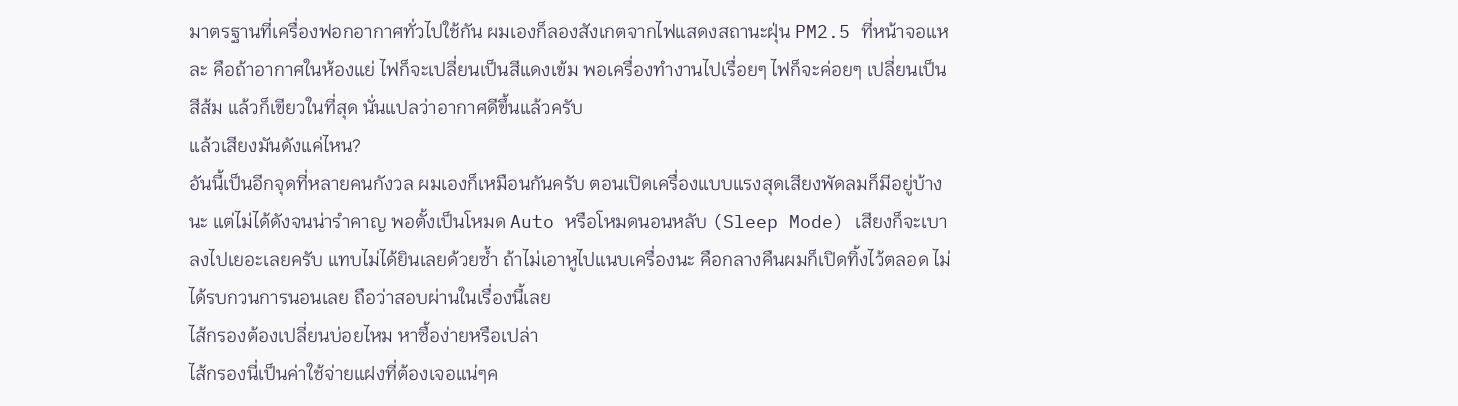มาตรฐานที่เครื่องฟอกอากาศทั่วไปใช้กัน ผมเองก็ลองสังเกตจากไฟแสดงสถานะฝุ่น PM2.5 ที่หน้าจอแหละ คือถ้าอากาศในห้องแย่ ไฟก็จะเปลี่ยนเป็นสีแดงเข้ม พอเครื่องทำงานไปเรื่อยๆ ไฟก็จะค่อยๆ เปลี่ยนเป็นสีส้ม แล้วก็เขียวในที่สุด นั่นแปลว่าอากาศดีขึ้นแล้วครับ
แล้วเสียงมันดังแค่ไหน?
อันนี้เป็นอีกจุดที่หลายคนกังวล ผมเองก็เหมือนกันครับ ตอนเปิดเครื่องแบบแรงสุดเสียงพัดลมก็มีอยู่บ้างนะ แต่ไม่ได้ดังจนน่ารำคาญ พอตั้งเป็นโหมด Auto หรือโหมดนอนหลับ (Sleep Mode) เสียงก็จะเบาลงไปเยอะเลยครับ แทบไม่ได้ยินเลยด้วยซ้ำ ถ้าไม่เอาหูไปแนบเครื่องนะ คือกลางคืนผมก็เปิดทิ้งไว้ตลอด ไม่ได้รบกวนการนอนเลย ถือว่าสอบผ่านในเรื่องนี้เลย
ไส้กรองต้องเปลี่ยนบ่อยไหม หาซื้อง่ายหรือเปล่า
ไส้กรองนี่เป็นค่าใช้จ่ายแฝงที่ต้องเจอแน่ๆค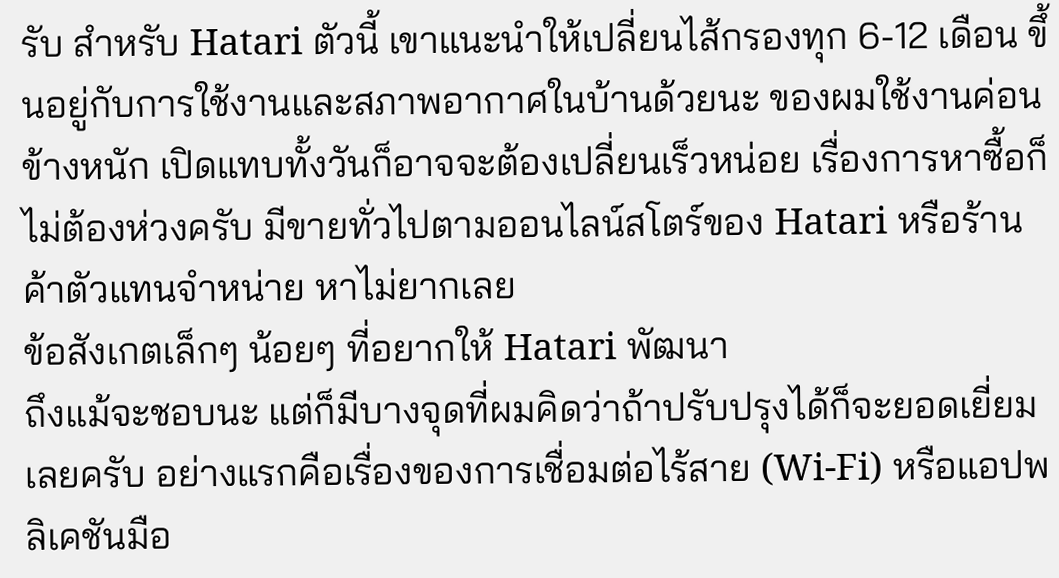รับ สำหรับ Hatari ตัวนี้ เขาแนะนำให้เปลี่ยนไส้กรองทุก 6-12 เดือน ขึ้นอยู่กับการใช้งานและสภาพอากาศในบ้านด้วยนะ ของผมใช้งานค่อนข้างหนัก เปิดแทบทั้งวันก็อาจจะต้องเปลี่ยนเร็วหน่อย เรื่องการหาซื้อก็ไม่ต้องห่วงครับ มีขายทั่วไปตามออนไลน์สโตร์ของ Hatari หรือร้านค้าตัวแทนจำหน่าย หาไม่ยากเลย
ข้อสังเกตเล็กๆ น้อยๆ ที่อยากให้ Hatari พัฒนา
ถึงแม้จะชอบนะ แต่ก็มีบางจุดที่ผมคิดว่าถ้าปรับปรุงได้ก็จะยอดเยี่ยมเลยครับ อย่างแรกคือเรื่องของการเชื่อมต่อไร้สาย (Wi-Fi) หรือแอปพลิเคชันมือ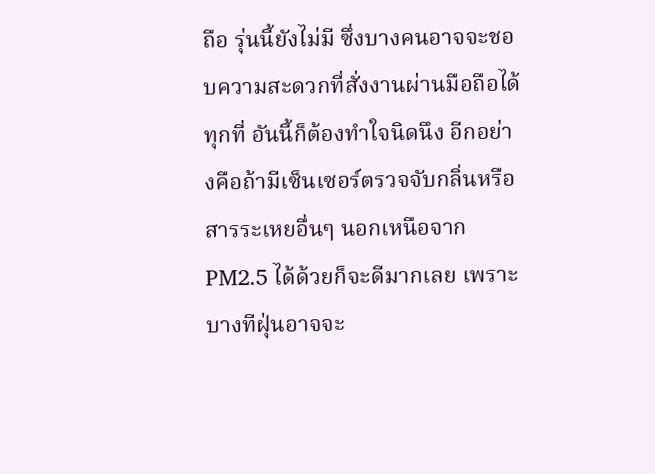ถือ รุ่นนี้ยังไม่มี ซึ่งบางคนอาจจะชอบความสะดวกที่สั่งงานผ่านมือถือได้ทุกที่ อันนี้ก็ต้องทำใจนิดนึง อีกอย่างคือถ้ามีเซ็นเซอร์ตรวจจับกลิ่นหรือสารระเหยอื่นๆ นอกเหนือจาก PM2.5 ได้ด้วยก็จะดีมากเลย เพราะบางทีฝุ่นอาจจะ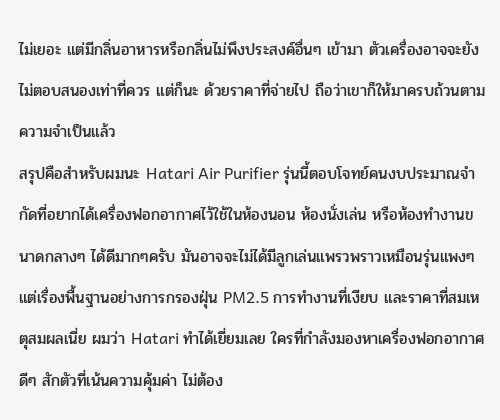ไม่เยอะ แต่มีกลิ่นอาหารหรือกลิ่นไม่พึงประสงค์อื่นๆ เข้ามา ตัวเครื่องอาจจะยังไม่ตอบสนองเท่าที่ควร แต่ก็นะ ด้วยราคาที่จ่ายไป ถือว่าเขาก็ให้มาครบถ้วนตามความจำเป็นแล้ว
สรุปคือสำหรับผมนะ Hatari Air Purifier รุ่นนี้ตอบโจทย์คนงบประมาณจำกัดที่อยากได้เครื่องฟอกอากาศไว้ใช้ในห้องนอน ห้องนั่งเล่น หรือห้องทำงานขนาดกลางๆ ได้ดีมากๆครับ มันอาจจะไม่ได้มีลูกเล่นแพรวพราวเหมือนรุ่นแพงๆ แต่เรื่องพื้นฐานอย่างการกรองฝุ่น PM2.5 การทำงานที่เงียบ และราคาที่สมเหตุสมผลเนี่ย ผมว่า Hatari ทำได้เยี่ยมเลย ใครที่กำลังมองหาเครื่องฟอกอากาศดีๆ สักตัวที่เน้นความคุ้มค่า ไม่ต้อง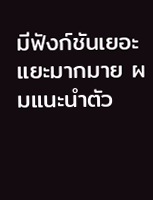มีฟังก์ชันเยอะแยะมากมาย ผมแนะนำตัว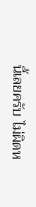นี้เลยครับ ไม่ผิดห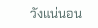วังแน่นอน